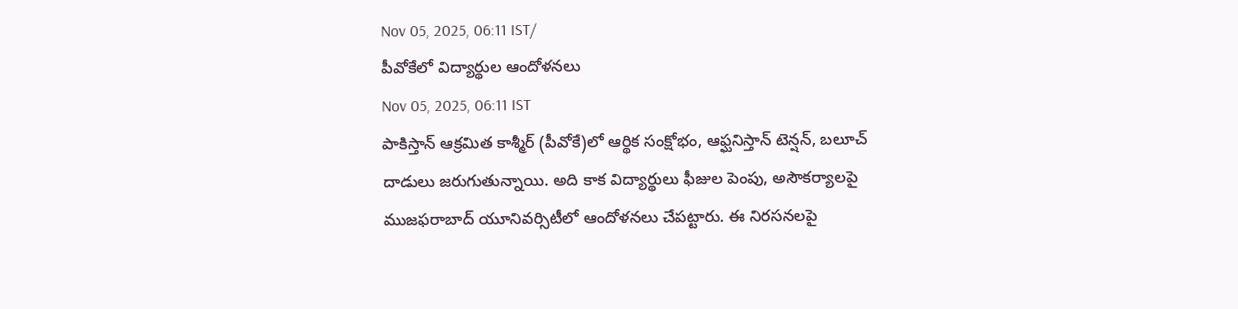Nov 05, 2025, 06:11 IST/
పీవోకేలో విద్యార్థుల ఆందోళనలు
Nov 05, 2025, 06:11 IST
పాకిస్తాన్ ఆక్రమిత కాశ్మీర్ (పీవోకే)లో ఆర్థిక సంక్షోభం, ఆఫ్ఘనిస్తాన్ టెన్షన్, బలూచ్ దాడులు జరుగుతున్నాయి. అది కాక విద్యార్థులు ఫీజుల పెంపు, అసౌకర్యాలపై ముజఫరాబాద్ యూనివర్సిటీలో ఆందోళనలు చేపట్టారు. ఈ నిరసనలపై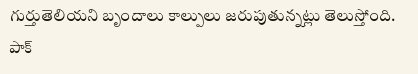గుర్తుతెలియని బృందాలు కాల్పులు జరుపుతున్నట్లు తెలుస్తోంది. పాక్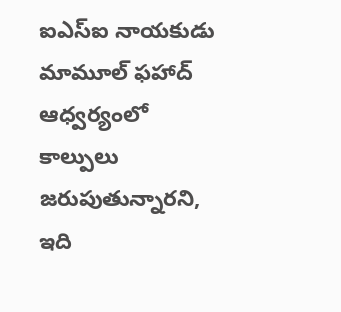ఐఎస్ఐ నాయకుడు మామూల్ ఫహాద్ ఆధ్వర్యంలో కాల్పులు జరుపుతున్నారని, ఇది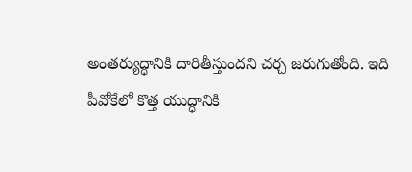అంతర్యుద్ధానికి దారితీస్తుందని చర్చ జరుగుతోంది. ఇది పీవోకేలో కొత్త యుద్ధానికి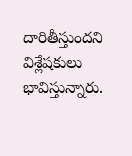దారితీస్తుందని విశ్లేషకులు భావిస్తున్నారు.